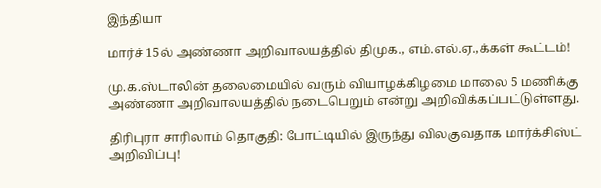இந்தியா

மார்ச் 15ல் அண்ணா அறிவாலயத்தில் திமுக., எம்.எல்.ஏ.,க்கள் கூட்டம்!

மு.க.ஸ்டாலின் தலைமையில் வரும் வியாழக்கிழமை மாலை 5 மணிக்கு அண்ணா அறிவாலயத்தில் நடைபெறும் என்று அறிவிக்கப்பட்டுள்ளது.

திரிபுரா சாரிலாம் தொகுதி: போட்டியில் இருந்து விலகுவதாக மார்க்சிஸ்ட் அறிவிப்பு!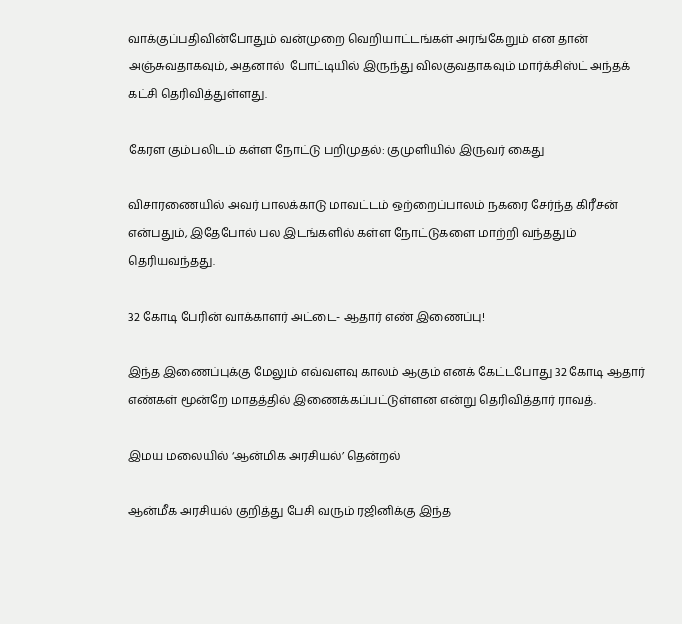வாக்குப்பதிவின்போதும் வன்முறை வெறியாட்டங்கள் அரங்கேறும் என தான் அஞ்சுவதாகவும், அதனால்  போட்டியில் இருந்து விலகுவதாகவும் மார்க்சிஸ்ட் அந்தக் கட்சி தெரிவித்துள்ளது.

கேரள கும்பலிடம் கள்ள நோட்டு பறிமுதல்: குமுளியில் இருவர் கைது

விசாரணையில் அவர் பாலக்காடு மாவட்டம் ஒற்றைப்பாலம் நகரை சேர்ந்த கிரீசன் என்பதும், இதேபோல் பல இடங்களில் கள்ள நோட்டுகளை மாற்றி வந்ததும் தெரியவந்தது.

32 கோடி பேரின் வாக்காளர் அட்டை- ஆதார் எண் இணைப்பு!

இந்த இணைப்புக்கு மேலும் எவ்வளவு காலம் ஆகும் எனக் கேட்டபோது 32 கோடி ஆதார் எண்கள் மூன்றே மாதத்தில் இணைக்கப்பட்டுள்ளன என்று தெரிவித்தார் ராவத்.

இமய மலையில் ‘ஆன்மிக அரசியல்’ தென்றல்

ஆன்மீக அரசியல் குறித்து பேசி வரும் ரஜினிக்கு இந்த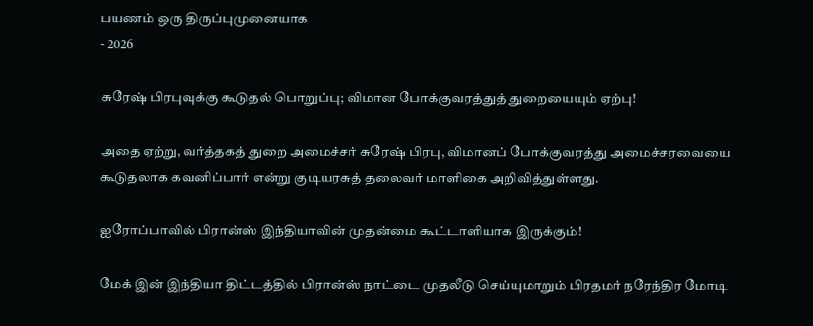பயணம் ஒரு திருப்புமுனையாக
- 2026

சுரேஷ் பிரபுவுக்கு கூடுதல் பொறுப்பு; விமான போக்குவரத்துத் துறையையும் ஏற்பு!

அதை ஏற்று, வர்த்தகத் துறை அமைச்சர் சுரேஷ் பிரபு, விமானப் போக்குவரத்து அமைச்சரவையை  கூடுதலாக கவனிப்பார் என்று குடியரசுத் தலைவர் மாளிகை அறிவித்துள்ளது.

ஐரோப்பாவில் பிரான்ஸ் இந்தியாவின் முதன்மை கூட்டாளியாக இருக்கும்!

மேக் இன் இந்தியா திட்டத்தில் பிரான்ஸ் நாட்டை முதலீடு செய்யுமாறும் பிரதமர் நரேந்திர மோடி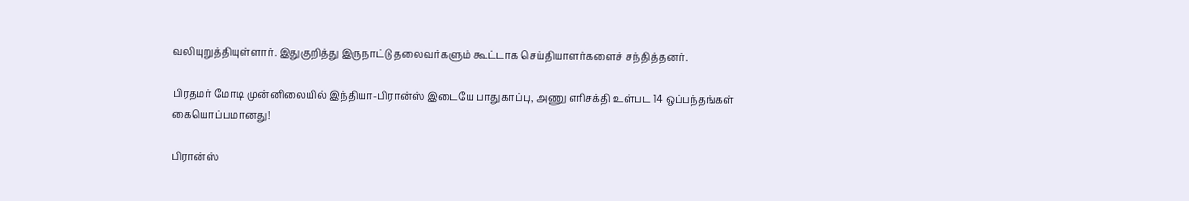வலியுறுத்தியுள்ளார். இதுகுறித்து இருநாட்டு தலைவர்களும் கூட்டாக செய்தியாளர்களைச் சந்தித்தனர்.

பிரதமர் மோடி முன்னிலையில் இந்தியா-பிரான்ஸ் இடையே பாதுகாப்பு, அணு எரிசக்தி உள்பட 14 ஒப்பந்தங்கள் கையொப்பமானது!

பிரான்ஸ்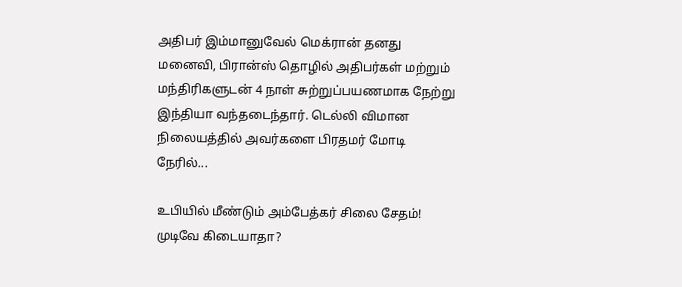அதிபர் இம்மானுவேல் மெக்ரான் தனது மனைவி, பிரான்ஸ் தொழில் அதிபர்கள் மற்றும் மந்திரிகளுடன் 4 நாள் சுற்றுப்பயணமாக நேற்று இந்தியா வந்தடைந்தார். டெல்லி விமான நிலையத்தில் அவர்களை பிரதமர் மோடி நேரில்...

உபியில் மீண்டும் அம்பேத்கர் சிலை சேதம்! முடிவே கிடையாதா?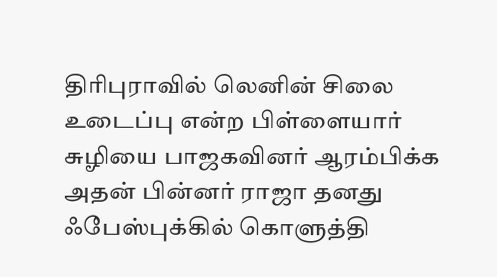திரிபுராவில் லெனின் சிலை உடைப்பு என்ற பிள்ளையார் சுழியை பாஜகவினர் ஆரம்பிக்க அதன் பின்னர் ராஜா தனது ஃபேஸ்புக்கில் கொளுத்தி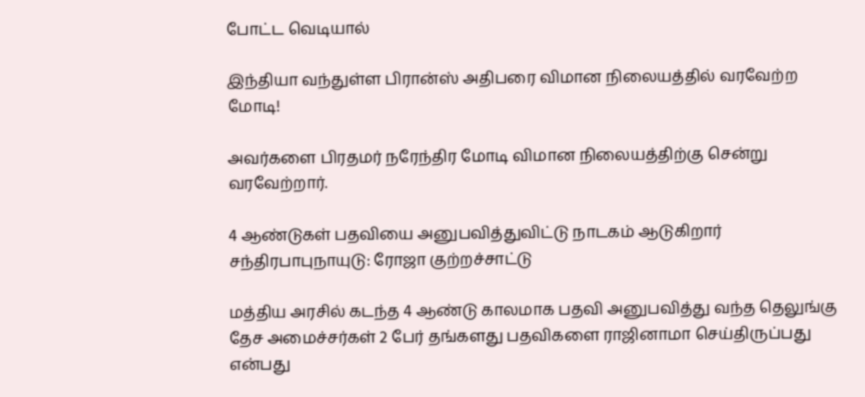போட்ட வெடியால்

இந்தியா வந்துள்ள பிரான்ஸ் அதிபரை விமான நிலையத்தில் வரவேற்ற மோடி!

அவர்களை பிரதமர் நரேந்திர மோடி விமான நிலையத்திற்கு சென்று வரவேற்றார்.

4 ஆண்டுகள் பதவியை அனுபவித்துவிட்டு நாடகம் ஆடுகிறார் சந்திரபாபுநாயுடு: ரோஜா குற்றச்சாட்டு

மத்திய அரசில் கடந்த 4 ஆண்டு காலமாக பதவி அனுபவித்து வந்த தெலுங்கு தேச அமைச்சர்கள் 2 பேர் தங்களது பதவிகளை ராஜினாமா செய்திருப்பது என்பது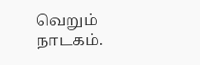வெறும் நாடகம்.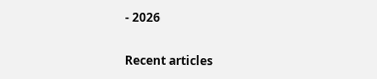- 2026

Recent articles